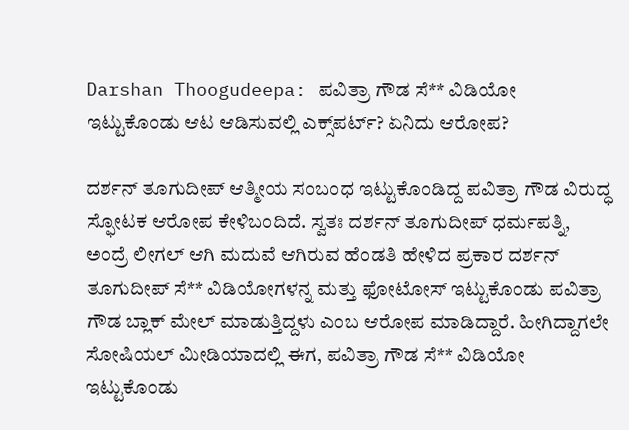Darshan Thoogudeepa: ಪವಿತ್ರಾ ಗೌಡ ಸೆ** ವಿಡಿಯೋ ಇಟ್ಟುಕೊಂಡು ಆಟ ಆಡಿಸುವಲ್ಲಿ ಎಕ್ಸ್‌ಪರ್ಟ್? ಏನಿದು ಆರೋಪ?

ದರ್ಶನ್ ತೂಗುದೀಪ್ ಆತ್ಮೀಯ ಸಂಬಂಧ ಇಟ್ಟುಕೊಂಡಿದ್ದ ಪವಿತ್ರಾ ಗೌಡ ವಿರುದ್ಧ ಸ್ಫೋಟಕ ಆರೋಪ ಕೇಳಿಬಂದಿದೆ. ಸ್ವತಃ ದರ್ಶನ್ ತೂಗುದೀಪ್ ಧರ್ಮಪತ್ನಿ, ಅಂದ್ರೆ ಲೀಗಲ್ ಆಗಿ ಮದುವೆ ಆಗಿರುವ ಹೆಂಡತಿ ಹೇಳಿದ ಪ್ರಕಾರ ದರ್ಶನ್ ತೂಗುದೀಪ್ ಸೆ** ವಿಡಿಯೋಗಳನ್ನ ಮತ್ತು ಫೋಟೋಸ್ ಇಟ್ಟುಕೊಂಡು ಪವಿತ್ರಾ ಗೌಡ ಬ್ಲಾಕ್ ಮೇಲ್ ಮಾಡುತ್ತಿದ್ದಳು ಎಂಬ ಆರೋಪ ಮಾಡಿದ್ದಾರೆ. ಹೀಗಿದ್ದಾಗಲೇ ಸೋಷಿಯಲ್ ಮೀಡಿಯಾದಲ್ಲಿ ಈಗ, ಪವಿತ್ರಾ ಗೌಡ ಸೆ** ವಿಡಿಯೋ ಇಟ್ಟುಕೊಂಡು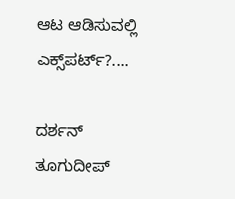ಆಟ ಆಡಿಸುವಲ್ಲಿ ಎಕ್ಸ್‌ಪರ್ಟ್?....

ದರ್ಶನ್ ತೂಗುದೀಪ್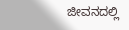ಜೀವನದಲ್ಲಿ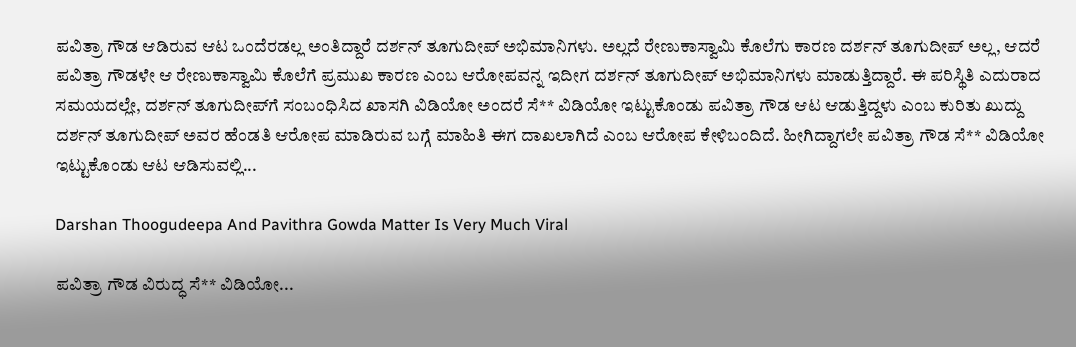ಪವಿತ್ರಾ ಗೌಡ ಆಡಿರುವ ಆಟ ಒಂದೆರಡಲ್ಲ ಅಂತಿದ್ದಾರೆ ದರ್ಶನ್ ತೂಗುದೀಪ್ ಅಭಿಮಾನಿಗಳು. ಅಲ್ಲದೆ ರೇಣುಕಾಸ್ವಾಮಿ ಕೊಲೆಗು ಕಾರಣ ದರ್ಶನ್ ತೂಗುದೀಪ್ ಅಲ್ಲ, ಆದರೆ ಪವಿತ್ರಾ ಗೌಡಳೇ ಆ ರೇಣುಕಾಸ್ವಾಮಿ ಕೊಲೆಗೆ ಪ್ರಮುಖ ಕಾರಣ ಎಂಬ ಆರೋಪವನ್ನ ಇದೀಗ ದರ್ಶನ್ ತೂಗುದೀಪ್ ಅಭಿಮಾನಿಗಳು ಮಾಡುತ್ತಿದ್ದಾರೆ. ಈ ಪರಿಸ್ಥಿತಿ ಎದುರಾದ ಸಮಯದಲ್ಲೇ, ದರ್ಶನ್ ತೂಗುದೀಪ್‌ಗೆ ಸಂಬಂಧಿಸಿದ ಖಾಸಗಿ ವಿಡಿಯೋ ಅಂದರೆ ಸೆ** ವಿಡಿಯೋ ಇಟ್ಟುಕೊಂಡು ಪವಿತ್ರಾ ಗೌಡ ಆಟ ಆಡುತ್ತಿದ್ದಳು ಎಂಬ ಕುರಿತು ಖುದ್ದು ದರ್ಶನ್ ತೂಗುದೀಪ್ ಅವರ ಹೆಂಡತಿ ಆರೋಪ ಮಾಡಿರುವ ಬಗ್ಗೆ ಮಾಹಿತಿ ಈಗ ದಾಖಲಾಗಿದೆ ಎಂಬ ಆರೋಪ ಕೇಳಿಬಂದಿದೆ. ಹೀಗಿದ್ದಾಗಲೇ ಪವಿತ್ರಾ ಗೌಡ ಸೆ** ವಿಡಿಯೋ ಇಟ್ಟುಕೊಂಡು ಆಟ ಆಡಿಸುವಲ್ಲಿ...

Darshan Thoogudeepa And Pavithra Gowda Matter Is Very Much Viral

ಪವಿತ್ರಾ ಗೌಡ ವಿರುದ್ಧ ಸೆ** ವಿಡಿಯೋ...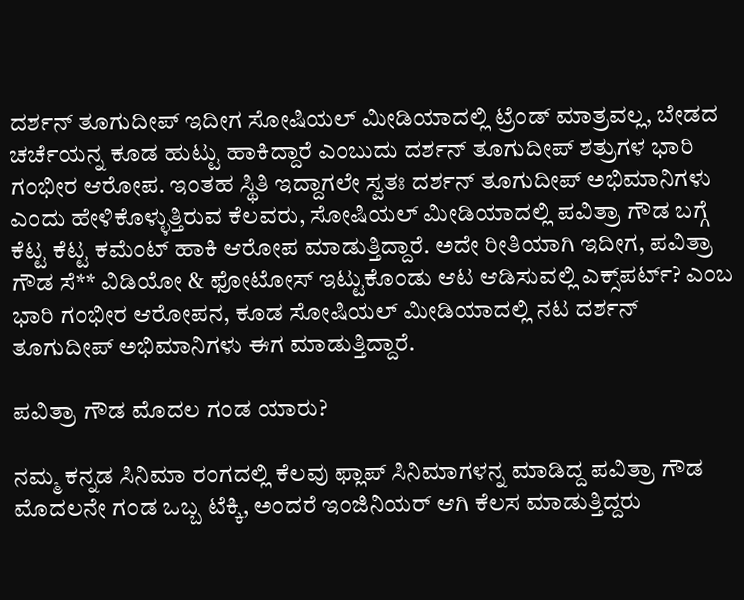ದರ್ಶನ್ ತೂಗುದೀಪ್ ಇದೀಗ ಸೋಷಿಯಲ್ ಮೀಡಿಯಾದಲ್ಲಿ ಟ್ರೆಂಡ್ ಮಾತ್ರವಲ್ಲ, ಬೇಡದ ಚರ್ಚೆಯನ್ನ ಕೂಡ ಹುಟ್ಟು ಹಾಕಿದ್ದಾರೆ ಎಂಬುದು ದರ್ಶನ್ ತೂಗುದೀಪ್ ಶತ್ರುಗಳ ಭಾರಿ ಗಂಭೀರ ಆರೋಪ. ಇಂತಹ ಸ್ಥಿತಿ ಇದ್ದಾಗಲೇ ಸ್ವತಃ ದರ್ಶನ್ ತೂಗುದೀಪ್ ಅಭಿಮಾನಿಗಳು ಎಂದು ಹೇಳಿಕೊಳ್ಳುತ್ತಿರುವ ಕೆಲವರು, ಸೋಷಿಯಲ್ ಮೀಡಿಯಾದಲ್ಲಿ ಪವಿತ್ರಾ ಗೌಡ ಬಗ್ಗೆ ಕೆಟ್ಟ ಕೆಟ್ಟ ಕಮೆಂಟ್ ಹಾಕಿ ಆರೋಪ ಮಾಡುತ್ತಿದ್ದಾರೆ. ಅದೇ ರೀತಿಯಾಗಿ ಇದೀಗ, ಪವಿತ್ರಾ ಗೌಡ ಸೆ** ವಿಡಿಯೋ & ಫೋಟೋಸ್ ಇಟ್ಟುಕೊಂಡು ಆಟ ಆಡಿಸುವಲ್ಲಿ ಎಕ್ಸ್‌ಪರ್ಟ್? ಎಂಬ ಭಾರಿ ಗಂಭೀರ ಆರೋಪನ, ಕೂಡ ಸೋಷಿಯಲ್ ಮೀಡಿಯಾದಲ್ಲಿ ನಟ ದರ್ಶನ್ ತೂಗುದೀಪ್ ಅಭಿಮಾನಿಗಳು ಈಗ ಮಾಡುತ್ತಿದ್ದಾರೆ.

ಪವಿತ್ರಾ ಗೌಡ ಮೊದಲ ಗಂಡ ಯಾರು?

ನಮ್ಮ ಕನ್ನಡ ಸಿನಿಮಾ ರಂಗದಲ್ಲಿ ಕೆಲವು ಫ್ಲಾಪ್ ಸಿನಿಮಾಗಳನ್ನ ಮಾಡಿದ್ದ ಪವಿತ್ರಾ ಗೌಡ ಮೊದಲನೇ ಗಂಡ ಒಬ್ಬ ಟೆಕ್ಕಿ, ಅಂದರೆ ಇಂಜಿನಿಯರ್ ಆಗಿ ಕೆಲಸ ಮಾಡುತ್ತಿದ್ದರು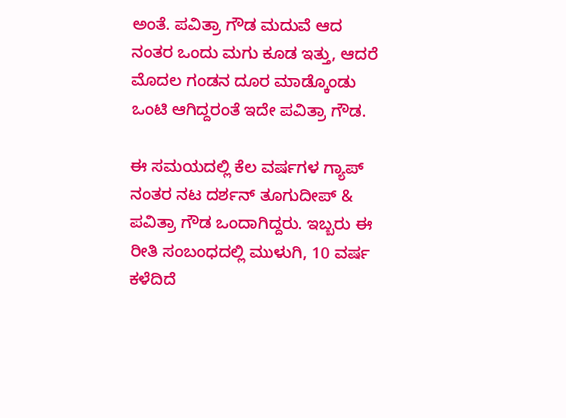ಅಂತೆ. ಪವಿತ್ರಾ ಗೌಡ ಮದುವೆ ಆದ ನಂತರ ಒಂದು ಮಗು ಕೂಡ ಇತ್ತು, ಆದರೆ ಮೊದಲ ಗಂಡನ ದೂರ ಮಾಡ್ಕೊಂಡು ಒಂಟಿ ಆಗಿದ್ದರಂತೆ ಇದೇ ಪವಿತ್ರಾ ಗೌಡ.

ಈ ಸಮಯದಲ್ಲಿ ಕೆಲ ವರ್ಷಗಳ ಗ್ಯಾಪ್ ನಂತರ ನಟ ದರ್ಶನ್ ತೂಗುದೀಪ್ & ಪವಿತ್ರಾ ಗೌಡ ಒಂದಾಗಿದ್ದರು. ಇಬ್ಬರು ಈ ರೀತಿ ಸಂಬಂಧದಲ್ಲಿ ಮುಳುಗಿ, 10 ವರ್ಷ ಕಳೆದಿದೆ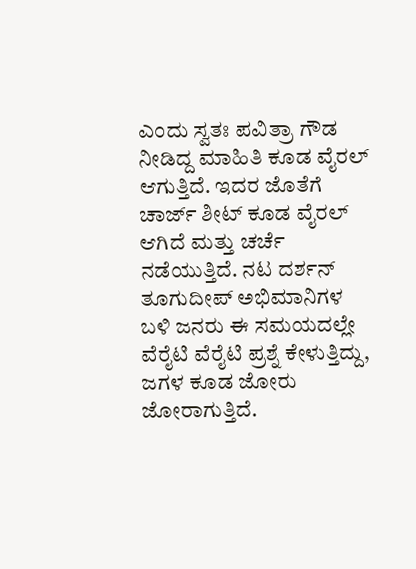ಎಂದು ಸ್ವತಃ ಪವಿತ್ರಾ ಗೌಡ ನೀಡಿದ್ದ ಮಾಹಿತಿ ಕೂಡ ವೈರಲ್ ಆಗುತ್ತಿದೆ. ಇದರ ಜೊತೆಗೆ ಚಾರ್ಜ್ ಶೀಟ್ ಕೂಡ ವೈರಲ್ ಆಗಿದೆ ಮತ್ತು ಚರ್ಚೆ ನಡೆಯುತ್ತಿದೆ. ನಟ ದರ್ಶನ್ ತೂಗುದೀಪ್ ಅಭಿಮಾನಿಗಳ ಬಳಿ ಜನರು ಈ ಸಮಯದಲ್ಲೇ ವೆರೈಟಿ ವೆರೈಟಿ ಪ್ರಶ್ನೆ ಕೇಳುತ್ತಿದ್ದು, ಜಗಳ ಕೂಡ ಜೋರು ಜೋರಾಗುತ್ತಿದೆ.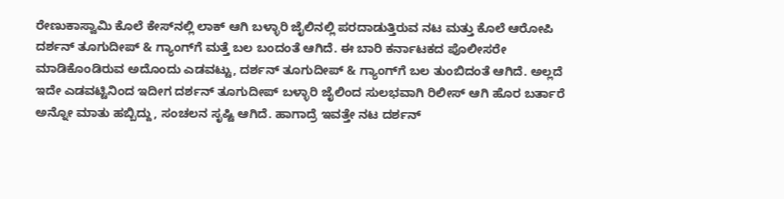ರೇಣುಕಾಸ್ವಾಮಿ ಕೊಲೆ ಕೇಸ್‌ನಲ್ಲಿ ಲಾಕ್ ಆಗಿ ಬಳ್ಳಾರಿ ಜೈಲಿನಲ್ಲಿ ಪರದಾಡುತ್ತಿರುವ ನಟ ಮತ್ತು ಕೊಲೆ ಆರೋಪಿ ದರ್ಶನ್ ತೂಗುದೀಪ್ & ಗ್ಯಾಂಗ್‌ಗೆ ಮತ್ತೆ ಬಲ ಬಂದಂತೆ ಆಗಿದೆ. ಈ ಬಾರಿ ಕರ್ನಾಟಕದ ಪೊಲೀಸರೇ ಮಾಡಿಕೊಂಡಿರುವ ಅದೊಂದು ಎಡವಟ್ಟು, ದರ್ಶನ್ ತೂಗುದೀಪ್ & ಗ್ಯಾಂಗ್‌ಗೆ ಬಲ ತುಂಬಿದಂತೆ ಆಗಿದೆ. ಅಲ್ಲದೆ ಇದೇ ಎಡವಟ್ಟಿನಿಂದ ಇದೀಗ ದರ್ಶನ್ ತೂಗುದೀಪ್ ಬಳ್ಳಾರಿ ಜೈಲಿಂದ ಸುಲಭವಾಗಿ ರಿಲೀಸ್ ಆಗಿ ಹೊರ ಬರ್ತಾರೆ ಅನ್ನೋ ಮಾತು ಹಬ್ಬಿದ್ದು, ಸಂಚಲನ ಸೃಷ್ಟಿ ಆಗಿದೆ. ಹಾಗಾದ್ರೆ ಇವತ್ತೇ ನಟ ದರ್ಶನ್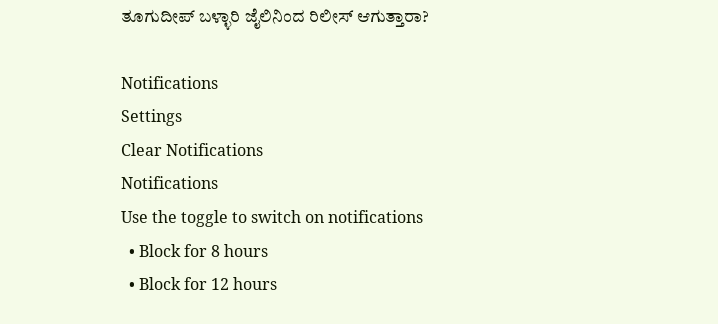ತೂಗುದೀಪ್ ಬಳ್ಳಾರಿ ಜೈಲಿನಿಂದ ರಿಲೀಸ್ ಆಗುತ್ತಾರಾ?

Notifications
Settings
Clear Notifications
Notifications
Use the toggle to switch on notifications
  • Block for 8 hours
  • Block for 12 hours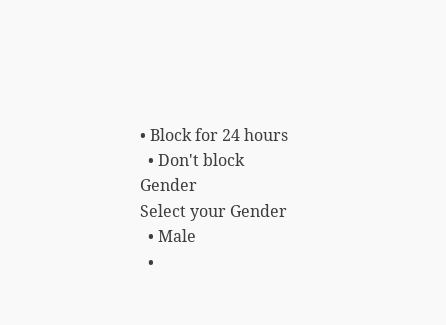• Block for 24 hours
  • Don't block
Gender
Select your Gender
  • Male
  •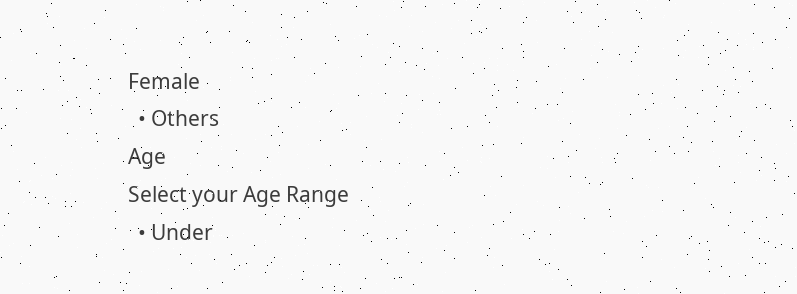Female
  • Others
Age
Select your Age Range
  • Under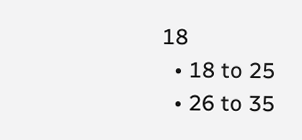18
  • 18 to 25
  • 26 to 35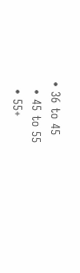• 36 to 45
  • 45 to 55
  • 55+